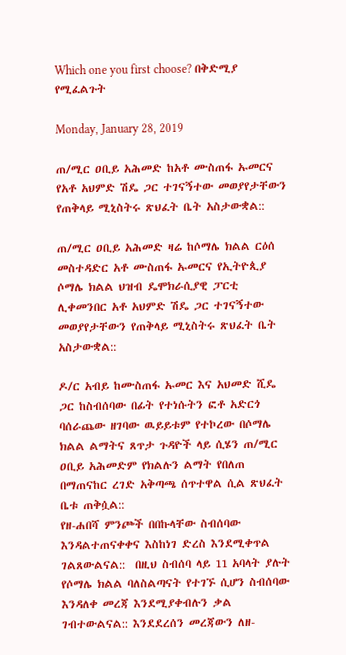Which one you first choose? በቅድሚያ የሚፈልጉት

Monday, January 28, 2019

ጠ/ሚር ዐቢይ አሕመድ ከአቶ ሙስጠፋ ኡመርና የአቶ አህምድ ሽዴ ጋር ተገናኝተው መወያየታቸውን የጠቅላይ ሚኒስትሩ ጽህፈት ቤት አስታውቋል::

ጠ/ሚር ዐቢይ አሕመድ ዛሬ ከሶማሌ ክልል ርዕሰ መስተዳድር አቶ ሙስጠፋ ኡመርና የኢትዮጲያ ሶማሌ ክልል ህዝብ ዴሞክራሲያዊ ፓርቲ ሊቀመንበር አቶ አህምድ ሽዴ ጋር ተገናኝተው መወያየታቸውን የጠቅላይ ሚኒስትሩ ጽህፈት ቤት አስታውቋል::

ዶ/ር አብይ ከሙስጠፋ ኡመር እና አህመድ ሺዴ ጋር ከስብሰባው በፊት የተነሱትን ፎቶ አድርጎ ባሰራጨው ዘገባው ዉይይቱም የተኮረው በሶማሌ ክልል ልማትና ጸጥታ ጉዳዮች ላይ ሲሄን ጠ/ሚር ዐቢይ አሕመድም የክልሉን ልማት የበለጠ በማጠናከር ረገድ አቅጣጫ ሰጥተዋል ሲል ጽህፈት ቤቱ ጠቅሷል::
የዘ-ሐበሻ ምንጮች በበኩላቸው ስብሰባው እንዳልተጠናቀቀና እስከነገ ድረስ እንደሚቀጥል ገልጸውልናል::  በዚህ ስብሰባ ላይ 11 አባላት ያሉት የሶማሌ ክልል ባለስልጣናት የተገኙ ሲሆን ስብሰባው እንዳለቀ መረጃ እንደሚያቀብሉን ቃል ገብተውልናል:: እንደደረሰን መረጃውን ለዘ-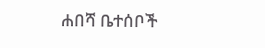ሐበሻ ቤተሰቦች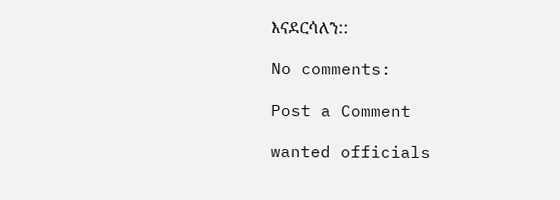እናደርሳለን::

No comments:

Post a Comment

wanted officials